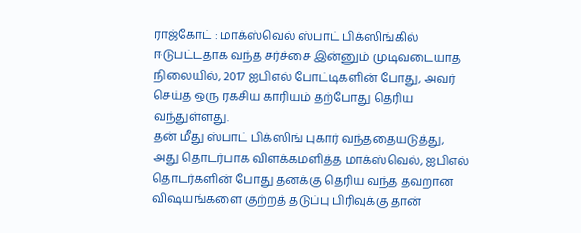ராஜ்கோட் : மாக்ஸ்வெல் ஸ்பாட் பிக்ஸிங்கில் ஈடுபட்டதாக வந்த சர்ச்சை இன்னும் முடிவடையாத நிலையில், 2017 ஐபிஎல் போட்டிகளின் போது, அவர் செய்த ஒரு ரகசிய காரியம் தற்போது தெரிய வந்துள்ளது.
தன் மீது ஸ்பாட் பிக்ஸிங் புகார் வந்ததையடுத்து, அது தொடர்பாக விளக்கமளித்த மாக்ஸ்வெல், ஐபிஎல் தொடர்களின் போது தனக்கு தெரிய வந்த தவறான விஷயங்களை குற்றத் தடுப்பு பிரிவுக்கு தான்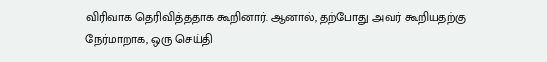விரிவாக தெரிவித்ததாக கூறினார். ஆனால், தற்போது அவர் கூறியதற்கு நேர்மாறாக, ஒரு செய்தி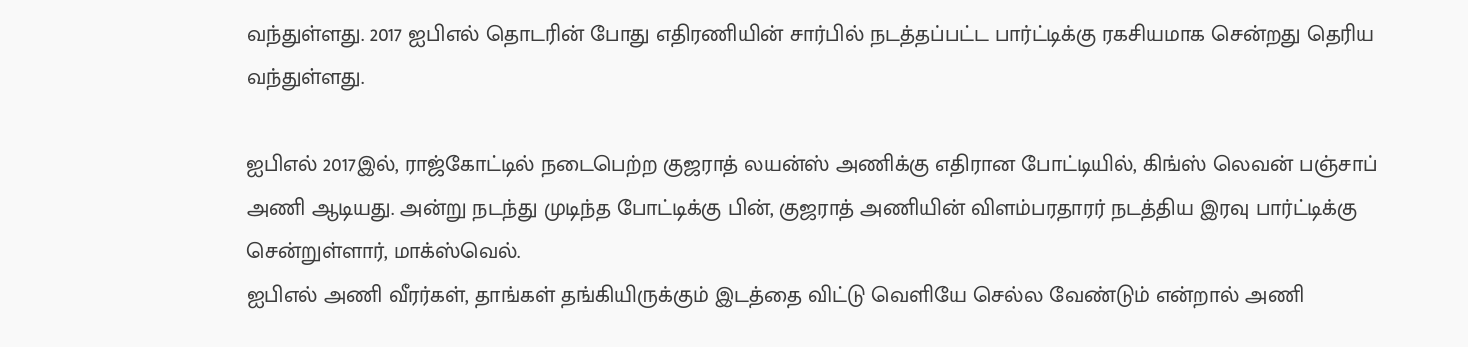வந்துள்ளது. 2017 ஐபிஎல் தொடரின் போது எதிரணியின் சார்பில் நடத்தப்பட்ட பார்ட்டிக்கு ரகசியமாக சென்றது தெரிய வந்துள்ளது.

ஐபிஎல் 2017இல், ராஜ்கோட்டில் நடைபெற்ற குஜராத் லயன்ஸ் அணிக்கு எதிரான போட்டியில், கிங்ஸ் லெவன் பஞ்சாப் அணி ஆடியது. அன்று நடந்து முடிந்த போட்டிக்கு பின், குஜராத் அணியின் விளம்பரதாரர் நடத்திய இரவு பார்ட்டிக்கு சென்றுள்ளார், மாக்ஸ்வெல்.
ஐபிஎல் அணி வீரர்கள், தாங்கள் தங்கியிருக்கும் இடத்தை விட்டு வெளியே செல்ல வேண்டும் என்றால் அணி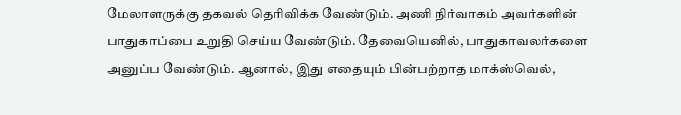மேலாளருக்கு தகவல் தெரிவிக்க வேண்டும். அணி நிர்வாகம் அவர்களின் பாதுகாப்பை உறுதி செய்ய வேண்டும். தேவையெனில், பாதுகாவலர்களை அனுப்ப வேண்டும். ஆனால், இது எதையும் பின்பற்றாத மாக்ஸ்வெல்,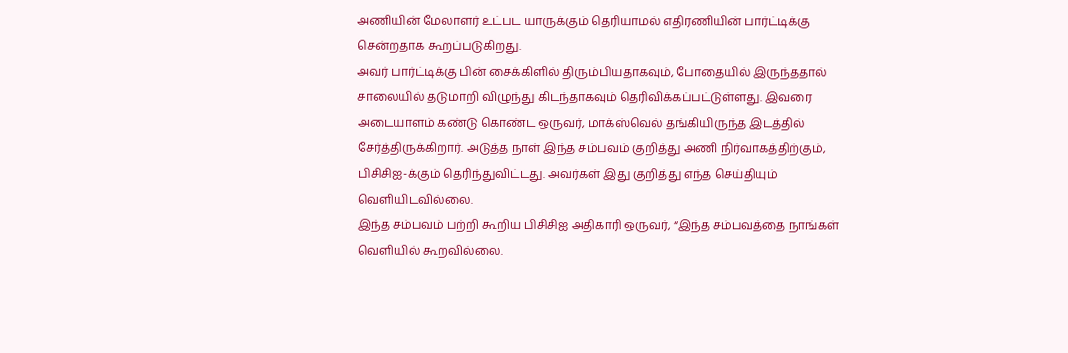அணியின் மேலாளர் உட்பட யாருக்கும் தெரியாமல் எதிரணியின் பார்ட்டிக்கு சென்றதாக கூறப்படுகிறது.
அவர் பார்ட்டிக்கு பின் சைக்கிளில் திரும்பியதாகவும், போதையில் இருந்ததால் சாலையில் தடுமாறி விழுந்து கிடந்தாகவும் தெரிவிக்கப்பட்டுள்ளது. இவரை அடையாளம் கண்டு கொண்ட ஒருவர், மாக்ஸ்வெல் தங்கியிருந்த இடத்தில் சேர்த்திருக்கிறார். அடுத்த நாள் இந்த சம்பவம் குறித்து அணி நிர்வாகத்திற்கும், பிசிசிஐ-க்கும் தெரிந்துவிட்டது. அவர்கள் இது குறித்து எந்த செய்தியும் வெளியிடவில்லை.
இந்த சம்பவம் பற்றி கூறிய பிசிசிஐ அதிகாரி ஒருவர், “இந்த சம்பவத்தை நாங்கள் வெளியில் கூறவில்லை.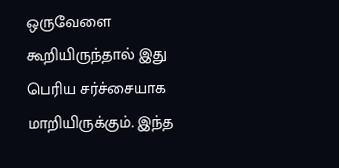ஒருவேளை கூறியிருந்தால் இது பெரிய சர்ச்சையாக மாறியிருக்கும். இந்த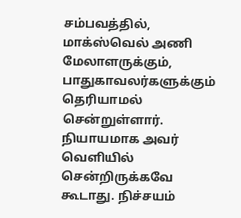சம்பவத்தில், மாக்ஸ்வெல் அணி மேலாளருக்கும், பாதுகாவலர்களுக்கும் தெரியாமல் சென்றுள்ளார். நியாயமாக அவர் வெளியில் சென்றிருக்கவே கூடாது. நிச்சயம்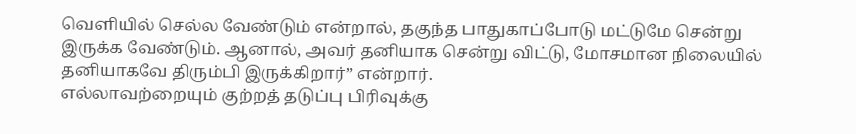வெளியில் செல்ல வேண்டும் என்றால், தகுந்த பாதுகாப்போடு மட்டுமே சென்று இருக்க வேண்டும். ஆனால், அவர் தனியாக சென்று விட்டு, மோசமான நிலையில் தனியாகவே திரும்பி இருக்கிறார்” என்றார்.
எல்லாவற்றையும் குற்றத் தடுப்பு பிரிவுக்கு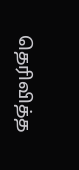தெரிவித்த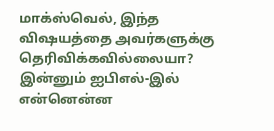மாக்ஸ்வெல், இந்த விஷயத்தை அவர்களுக்கு தெரிவிக்கவில்லையா? இன்னும் ஐபிஎல்-இல் என்னென்ன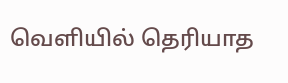வெளியில் தெரியாத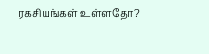ரகசியங்கள் உள்ளதோ?